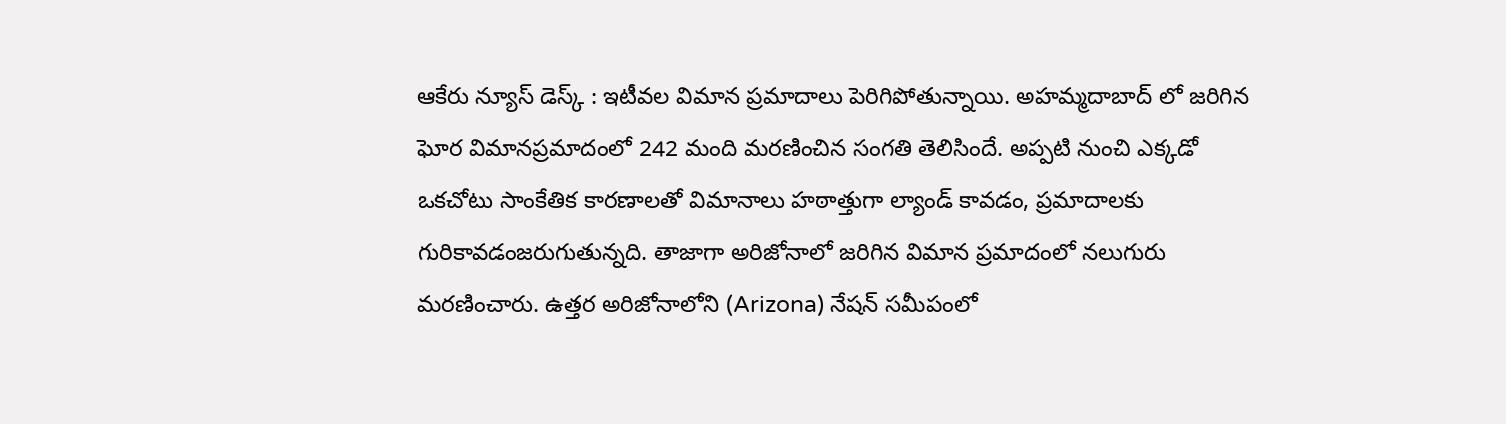ఆకేరు న్యూస్ డెస్క్ : ఇటీవల విమాన ప్రమాదాలు పెరిగిపోతున్నాయి. అహమ్మదాబాద్ లో జరిగిన ఘోర విమానప్రమాదంలో 242 మంది మరణించిన సంగతి తెలిసిందే. అప్పటి నుంచి ఎక్కడో ఒకచోటు సాంకేతిక కారణాలతో విమానాలు హఠాత్తుగా ల్యాండ్ కావడం, ప్రమాదాలకు గురికావడంజరుగుతున్నది. తాజాగా అరిజోనాలో జరిగిన విమాన ప్రమాదంలో నలుగురు మరణించారు. ఉత్తర అరిజోనాలోని (Arizona) నేషన్ సమీపంలో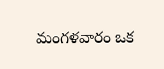మంగళవారం ఒక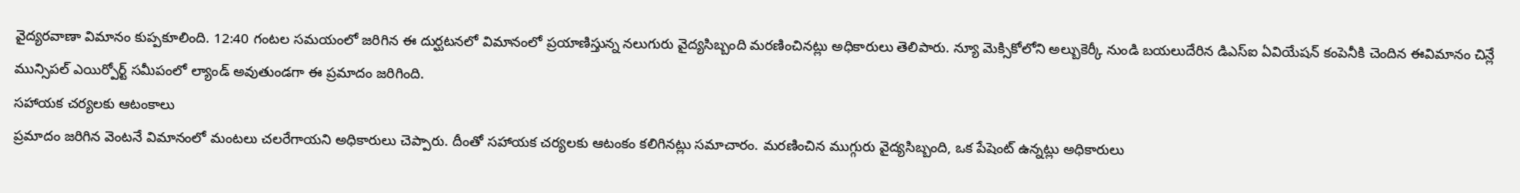వైద్యరవాణా విమానం కుప్పకూలింది. 12:40 గంటల సమయంలో జరిగిన ఈ దుర్ఘటనలో విమానంలో ప్రయాణిస్తున్న నలుగురు వైద్యసిబ్బంది మరణించినట్లు అధికారులు తెలిపారు. న్యూ మెక్సికోలోని అల్బుకెర్కీ నుండి బయలుదేరిన డిఎస్ఐ ఏవియేషన్ కంపెనీకి చెందిన ఈవిమానం చిన్లే మున్సిపల్ ఎయిర్పోర్ట్ సమీపంలో ల్యాండ్ అవుతుండగా ఈ ప్రమాదం జరిగింది.
సహాయక చర్యలకు ఆటంకాలు
ప్రమాదం జరిగిన వెంటనే విమానంలో మంటలు చలరేగాయని అధికారులు చెప్పారు. దీంతో సహాయక చర్యలకు ఆటంకం కలిగినట్లు సమాచారం. మరణించిన ముగ్గురు వైద్యసిబ్బంది, ఒక పేషెంట్ ఉన్నట్లు అధికారులు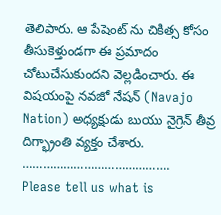తెలిపారు. ఆ పేషెంట్ ను చికిత్స కోసం తీసుకెళ్తుండగా ఈ ప్రమాదం చోటుచేసుకుందని వెల్లడించారు. ఈ విషయంపై నవజో నేషన్ (Navajo Nation) అధ్యక్షుడు బుయు నైగ్రెన్ తీవ్ర దిగ్భ్రాంతి వ్యక్తం చేశారు.
…………………………………….
Please tell us what is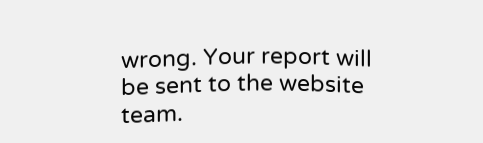wrong. Your report will be sent to the website team.